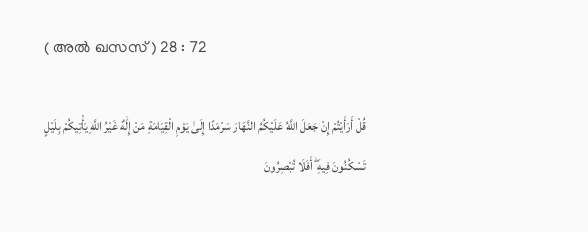( അല്‍ ഖസസ് ) 28 : 72

قُلْ أَرَأَيْتُمْ إِنْ جَعَلَ اللَّهُ عَلَيْكُمُ النَّهَارَ سَرْمَدًا إِلَىٰ يَوْمِ الْقِيَامَةِ مَنْ إِلَٰهٌ غَيْرُ اللَّهِ يَأْتِيكُمْ بِلَيْلٍ تَسْكُنُونَ فِيهِ ۖ أَفَلَا تُبْصِرُونَ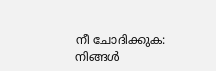നീ ചോദിക്കുക: നിങ്ങള്‍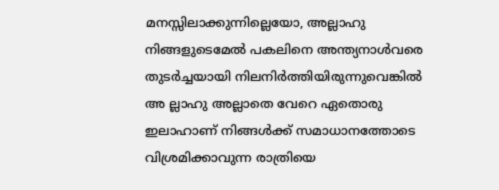മനസ്സിലാക്കുന്നില്ലെയോ, അല്ലാഹു നിങ്ങളുടെമേല്‍ പകലിനെ അന്ത്യനാള്‍വരെ തുടര്‍ച്ചയായി നിലനിര്‍ത്തിയിരുന്നുവെങ്കില്‍ അ ല്ലാഹു അല്ലാതെ വേറെ ഏതൊരു ഇലാഹാണ് നിങ്ങള്‍ക്ക് സമാധാനത്തോടെ വിശ്രമിക്കാവുന്ന രാത്രിയെ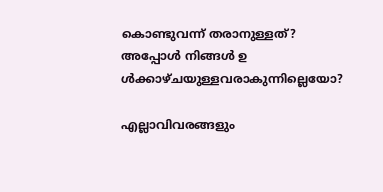കൊണ്ടുവന്ന് തരാനുള്ളത്? അപ്പോള്‍ നിങ്ങള്‍ ഉ ള്‍ക്കാഴ്ചയുള്ളവരാകുന്നില്ലെയോ?

എല്ലാവിവരങ്ങളും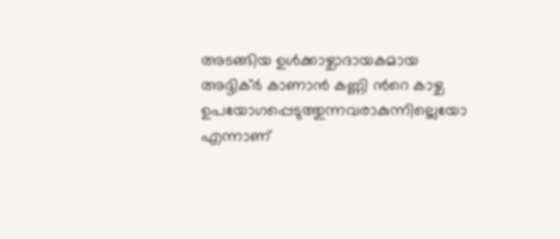അടങ്ങിയ ഉള്‍ക്കാഴ്ചാദായകമായ അദ്ദിക്ര്‍ കാണാന്‍ കണ്ണി ന്‍റെ കാഴ്ച ഉപയോഗപ്പെടുത്തുന്നവരാകുന്നില്ലെയോ എന്നാണ്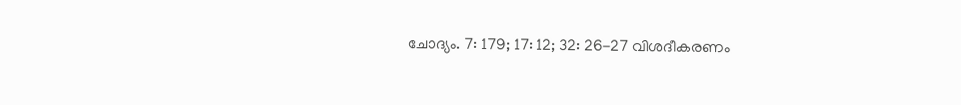ചോദ്യം. 7: 179; 17: 12; 32: 26-27 വിശദീകരണം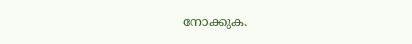നോക്കുക.